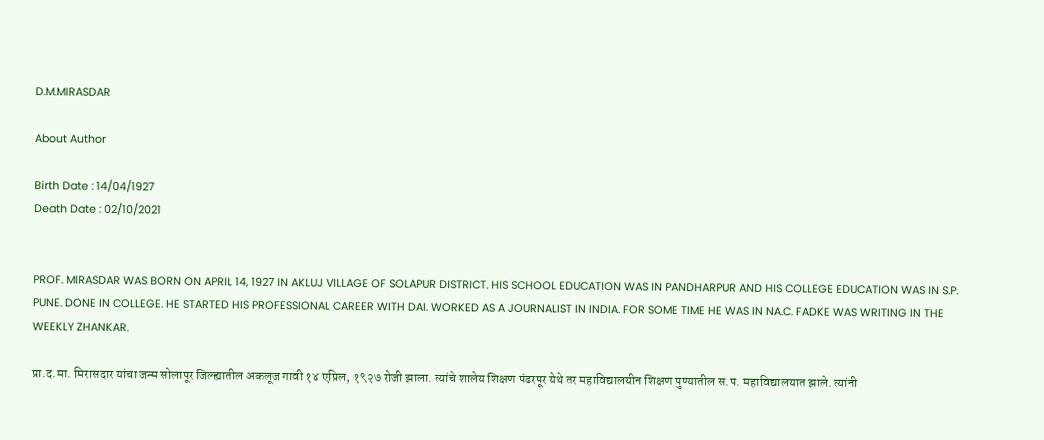D.M.MIRASDAR

About Author

Birth Date : 14/04/1927
Death Date : 02/10/2021


PROF. MIRASDAR WAS BORN ON APRIL 14, 1927 IN AKLUJ VILLAGE OF SOLAPUR DISTRICT. HIS SCHOOL EDUCATION WAS IN PANDHARPUR AND HIS COLLEGE EDUCATION WAS IN S.P. PUNE. DONE IN COLLEGE. HE STARTED HIS PROFESSIONAL CAREER WITH DAI. WORKED AS A JOURNALIST IN INDIA. FOR SOME TIME HE WAS IN NA.C. FADKE WAS WRITING IN THE WEEKLY ZHANKAR.

प्रा.द.मा. मिरासदार यांचा जन्म सोलापूर जिल्ह्यातील अकलूज गावी १४ एप्रिल, १९२७ रोजी झाला. त्यांचे शालेय शिक्षण पंढरपूर येथे तर महाविद्यालयीन शिक्षण पुण्यातील स.प. महाविद्यालयात झाले. त्यांनी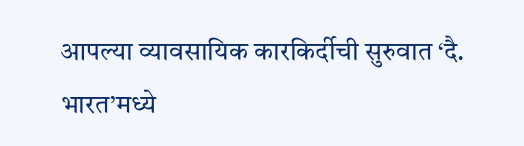आपल्या व्यावसायिक कारकिर्दीची सुरुवात ‘दै. भारत’मध्ये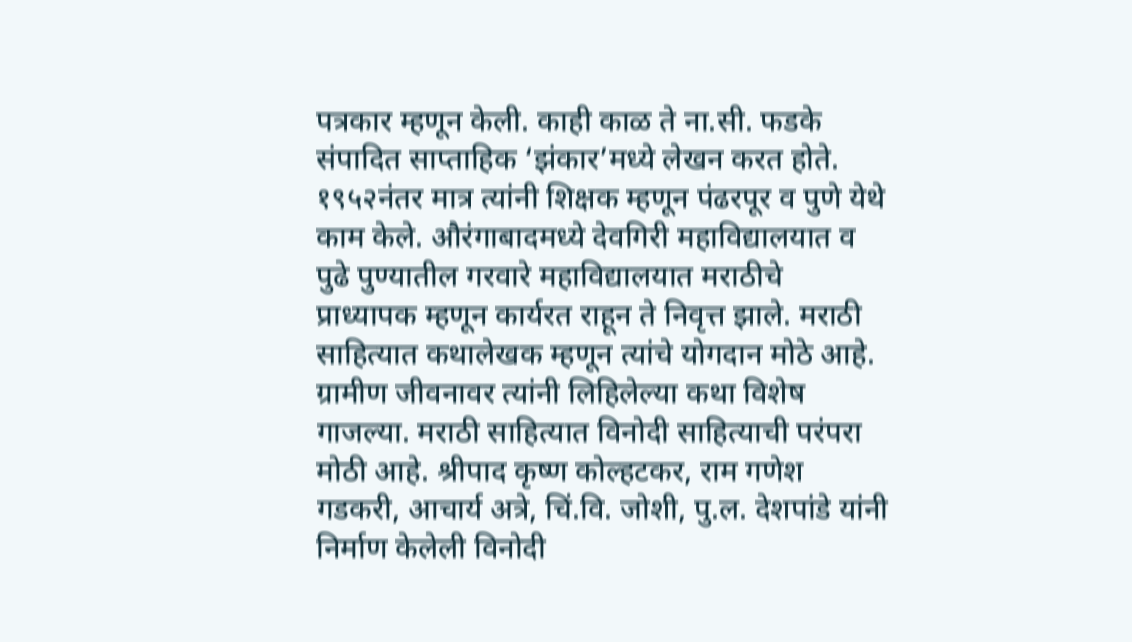पत्रकार म्हणून केली. काही काळ ते ना.सी. फडके संपादित साप्ताहिक ‘झंकार’मध्ये लेखन करत होते. १९५२नंतर मात्र त्यांनी शिक्षक म्हणून पंढरपूर व पुणे येथे काम केले. औरंगाबादमध्ये देवगिरी महाविद्यालयात व पुढे पुण्यातील गरवारे महाविद्यालयात मराठीचे प्राध्यापक म्हणून कार्यरत राहून ते निवृत्त झाले. मराठी साहित्यात कथालेखक म्हणून त्यांचे योगदान मोठे आहे. ग्रामीण जीवनावर त्यांनी लिहिलेल्या कथा विशेष गाजल्या. मराठी साहित्यात विनोदी साहित्याची परंपरा मोठी आहे. श्रीपाद कृष्ण कोल्हटकर, राम गणेश गडकरी, आचार्य अत्रे, चिं.वि. जोशी, पु.ल. देशपांडे यांनी निर्माण केलेली विनोदी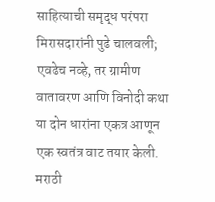साहित्याची समृद्ध परंपरा मिरासदारांनी पुढे चालवली; एवढेच नव्हे, तर ग्रामीण वातावरण आणि विनोदी कथा या दोन धारांना एकत्र आणून एक स्वतंत्र वाट तयार केली. मराठी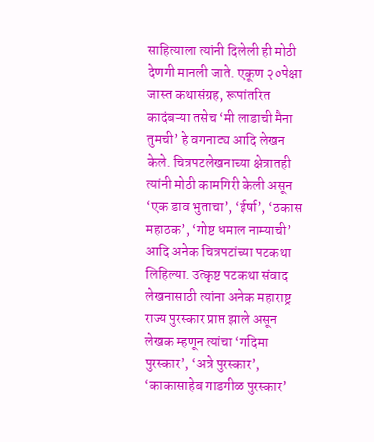साहित्याला त्यांनी दिलेली ही मोठी देणगी मानली जाते. एकूण २०पेक्षा जास्त कथासंग्रह, रूपांतरित कादंबऱ्या तसेच ‘मी लाडाची मैना तुमची’ हे वगनाट्य आदि लेखन केले. चित्रपटलेखनाच्या क्षेत्रातही त्यांनी मोठी कामगिरी केली असून ‘एक डाव भुताचा’, ‘ईर्षा’, ‘ठकास महाठक’, ‘गोष्ट धमाल नाम्याची’ आदि अनेक चित्रपटांच्या पटकथा लिहिल्या. उत्कृष्ट पटकथा संवाद लेखनासाठी त्यांना अनेक महाराष्ट्र राज्य पुरस्कार प्राप्त झाले असून लेखक म्हणून त्यांचा ‘गदिमा पुरस्कार’, ‘अत्रे पुरस्कार’, ‘काकासाहेब गाडगीळ पुरस्कार’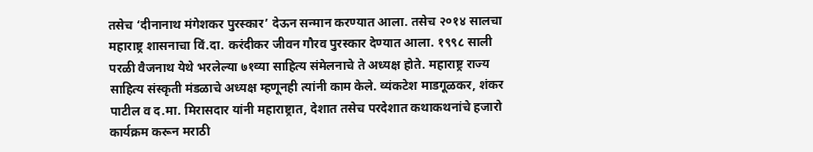तसेच ‘दीनानाथ मंगेशकर पुरस्कार’ देऊन सन्मान करण्यात आला. तसेच २०१४ सालचा महाराष्ट्र शासनाचा विं.दा. करंदीकर जीवन गौरव पुरस्कार देण्यात आला. १९९८ साली परळी वैजनाथ येथे भरलेल्या ७१व्या साहित्य संमेलनाचे ते अध्यक्ष होते. महाराष्ट्र राज्य साहित्य संस्कृती मंडळाचे अध्यक्ष म्हणूनही त्यांनी काम केले. व्यंकटेश माडगूळकर, शंकर पाटील व द.मा. मिरासदार यांनी महाराष्ट्रात, देशात तसेच परदेशात कथाकथनांचे हजारो कार्यक्रम करून मराठी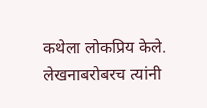कथेला लोकप्रिय केले. लेखनाबरोबरच त्यांनी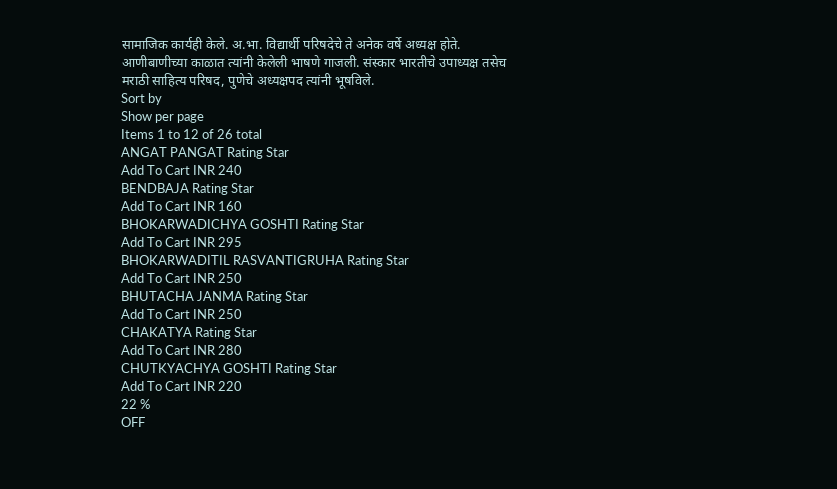सामाजिक कार्यही केले. अ.भा. विद्यार्थी परिषदेचे ते अनेक वर्षे अध्यक्ष होते. आणीबाणीच्या काळात त्यांनी केलेली भाषणे गाजली. संस्कार भारतीचे उपाध्यक्ष तसेच मराठी साहित्य परिषद, पुणेचे अध्यक्षपद त्यांनी भूषविले.
Sort by
Show per page
Items 1 to 12 of 26 total
ANGAT PANGAT Rating Star
Add To Cart INR 240
BENDBAJA Rating Star
Add To Cart INR 160
BHOKARWADICHYA GOSHTI Rating Star
Add To Cart INR 295
BHOKARWADITIL RASVANTIGRUHA Rating Star
Add To Cart INR 250
BHUTACHA JANMA Rating Star
Add To Cart INR 250
CHAKATYA Rating Star
Add To Cart INR 280
CHUTKYACHYA GOSHTI Rating Star
Add To Cart INR 220
22 %
OFF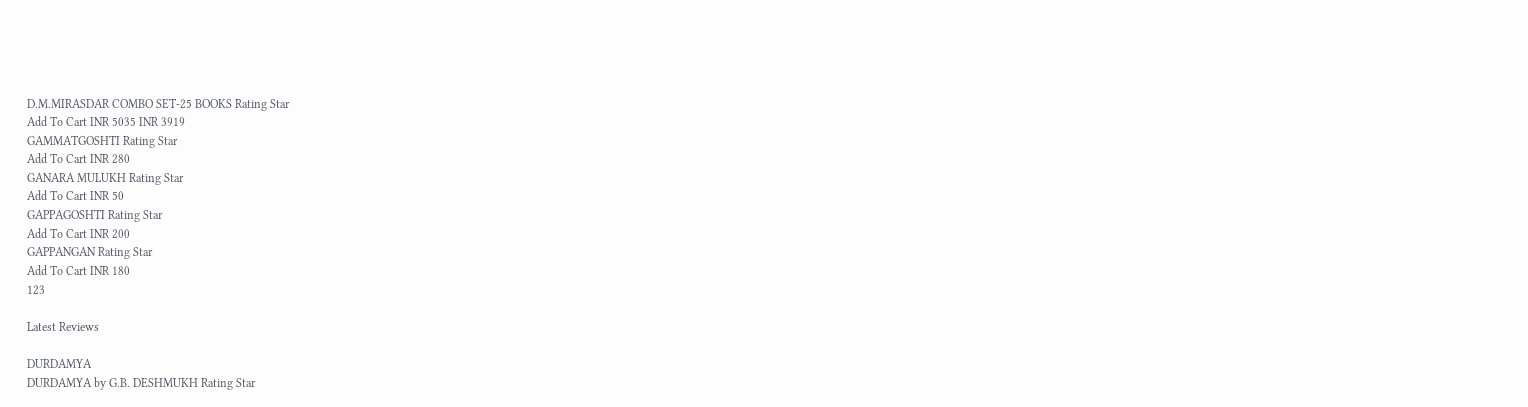D.M.MIRASDAR COMBO SET-25 BOOKS Rating Star
Add To Cart INR 5035 INR 3919
GAMMATGOSHTI Rating Star
Add To Cart INR 280
GANARA MULUKH Rating Star
Add To Cart INR 50
GAPPAGOSHTI Rating Star
Add To Cart INR 200
GAPPANGAN Rating Star
Add To Cart INR 180
123

Latest Reviews

DURDAMYA
DURDAMYA by G.B. DESHMUKH Rating Star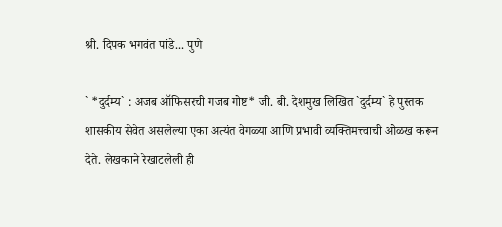श्री. दिपक भगवंत पांडे... पुणे

` *दुर्दम्य` : अजब ऑफिसरची गजब गोष्ट* जी. बी. देशमुख लिखित `दुर्दम्य` हे पुस्तक शासकीय सेवेत असलेल्या एका अत्यंत वेगळ्या आणि प्रभावी व्यक्तिमत्त्वाची ओळख करून देते. लेखकाने रेखाटलेली ही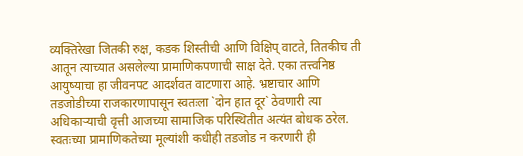व्यक्तिरेखा जितकी रुक्ष, कडक शिस्तीची आणि विक्षिप् वाटते, तितकीच ती आतून त्याच्यात असलेल्या प्रामाणिकपणाची साक्ष देते. एका तत्त्वनिष्ठ आयुष्याचा हा जीवनपट आदर्शवत वाटणारा आहे. भ्रष्टाचार आणि तडजोडीच्या राजकारणापासून स्वतःला `दोन हात दूर` ठेवणारी त्या अधिकाऱ्याची वृत्ती आजच्या सामाजिक परिस्थितीत अत्यंत बोधक ठरेल. स्वतःच्या प्रामाणिकतेच्या मूल्यांशी कधीही तडजोड न करणारी ही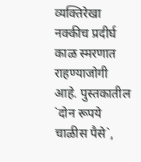व्यक्तिरेखा नक्कीच प्रदीर्घ काळ स्मरणात राहण्याजोगी आहे. पुस्तकातील `दोन रूपये चाळीस पैसे`,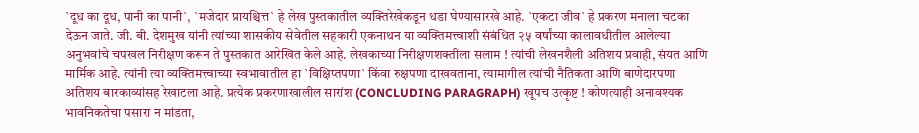`दूध का दूध, पानी का पानी`, `मजेदार प्रायश्चित्त` हे लेख पुस्तकातील व्यक्तिरेखेकडून धडा घेण्यासारखे आहे. `एकटा जीव` हे प्रकरण मनाला चटका देऊन जाते. जी. बी. देशमुख यांनी त्यांच्या शासकीय सेवेतील सहकारी एकनाथन या व्यक्तिमत्त्वाशी संबंधित २५ वर्षांच्या कालावधीतील आलेल्या अनुभवांचे चपखल निरीक्षण करून ते पुस्तकात आरेखित केले आहे. लेखकाच्या निरीक्षणशक्तीला सलाम ! त्यांची लेखनशैली अतिशय प्रवाही, संयत आणि मार्मिक आहे. त्यांनी त्या व्यक्तिमत्त्वाच्या स्वभावातील हा `विक्षिप्तपणा` किंवा रुक्षपणा दाखवताना, त्यामागील त्यांची नैतिकता आणि बाणेदारपणा अतिशय बारकाव्यांसह रेखाटला आहे. प्रत्येक प्रकरणाखालील सारांश (CONCLUDING PARAGRAPH) खूपच उत्कृष्ट ! कोणत्याही अनावश्यक भावनिकतेचा पसारा न मांडता,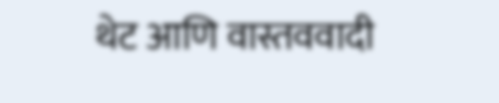थेट आणि वास्तववादी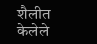शैलीत केलेले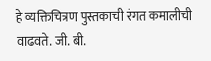हे व्यक्तिचित्रण पुस्तकाची रंगत कमालीची वाढवते. जी. बी.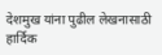देशमुख यांना पुढील लेखनासाठी हार्दिक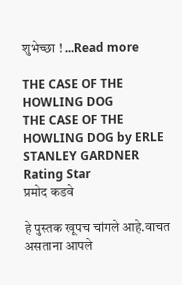शुभेच्छा ! ...Read more

THE CASE OF THE HOWLING DOG
THE CASE OF THE HOWLING DOG by ERLE STANLEY GARDNER Rating Star
प्रमोद कडवे

हे पुस्तक खूपच चांगले आहे.वाचत असताना आपले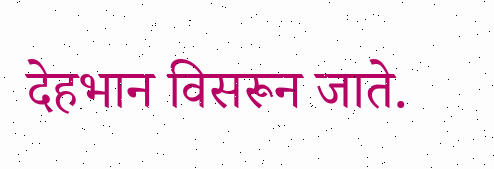देहभान विसरून जाते.